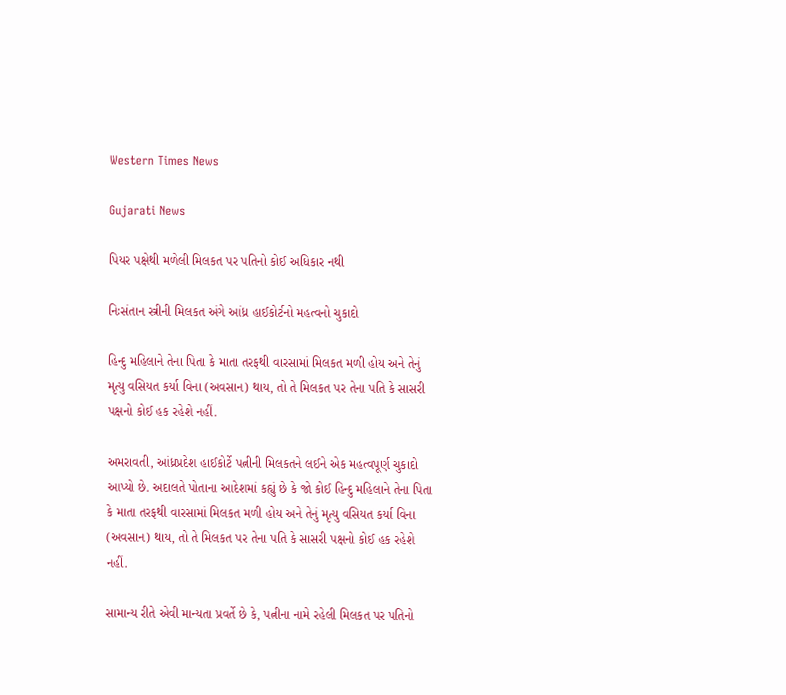Western Times News

Gujarati News

પિયર પક્ષેથી મળેલી મિલકત પર પતિનો કોઈ અધિકાર નથી

નિઃસંતાન સ્ત્રીની મિલકત અંગે આંધ્ર હાઈકોર્ટનો મહત્વનો ચુકાદો

હિન્દુ મહિલાને તેના પિતા કે માતા તરફથી વારસામાં મિલકત મળી હોય અને તેનું મૃત્યુ વસિયત કર્યા વિના (અવસાન) થાય, તો તે મિલકત પર તેના પતિ કે સાસરી પક્ષનો કોઈ હક રહેશે નહીં.

અમરાવતી, આંધ્રપ્રદેશ હાઈકોર્ટે પત્નીની મિલકતને લઈને એક મહત્વપૂર્ણ ચુકાદો આપ્યો છે. અદાલતે પોતાના આદેશમાં કહ્યું છે કે જો કોઈ હિન્દુ મહિલાને તેના પિતા કે માતા તરફથી વારસામાં મિલકત મળી હોય અને તેનું મૃત્યુ વસિયત કર્યા વિના (અવસાન) થાય, તો તે મિલકત પર તેના પતિ કે સાસરી પક્ષનો કોઈ હક રહેશે નહીં.

સામાન્ય રીતે એવી માન્યતા પ્રવર્તે છે કે, પત્નીના નામે રહેલી મિલકત પર પતિનો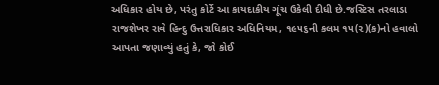અધિકાર હોય છે, પરંતુ કોર્ટે આ કાયદાકીય ગૂંચ ઉકેલી દીધી છે.જસ્ટિસ તરલાડા રાજશેખર રાવે હિન્દુ ઉત્તરાધિકાર અધિનિયમ, ૧૯૫૬ની કલમ ૧૫(૨)(ક)નો હવાલો આપતા જણાવ્યું હતું કે, જો કોઈ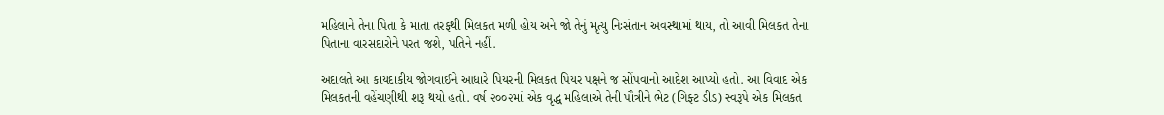મહિલાને તેના પિતા કે માતા તરફથી મિલકત મળી હોય અને જો તેનું મૃત્યુ નિઃસંતાન અવસ્થામાં થાય, તો આવી મિલકત તેના પિતાના વારસદારોને પરત જશે, પતિને નહીં.

અદાલતે આ કાયદાકીય જોગવાઈને આધારે પિયરની મિલકત પિયર પક્ષને જ સોંપવાનો આદેશ આપ્યો હતો. આ વિવાદ એક મિલકતની વહેંચણીથી શરૂ થયો હતો. વર્ષ ૨૦૦૨માં એક વૃદ્ધ મહિલાએ તેની પૌત્રીને ભેટ (ગિફ્ટ ડીડ) સ્વરૂપે એક મિલકત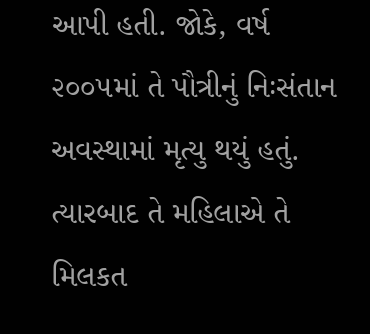આપી હતી. જોકે, વર્ષ ૨૦૦૫માં તે પૌત્રીનું નિઃસંતાન અવસ્થામાં મૃત્યુ થયું હતું. ત્યારબાદ તે મહિલાએ તે મિલકત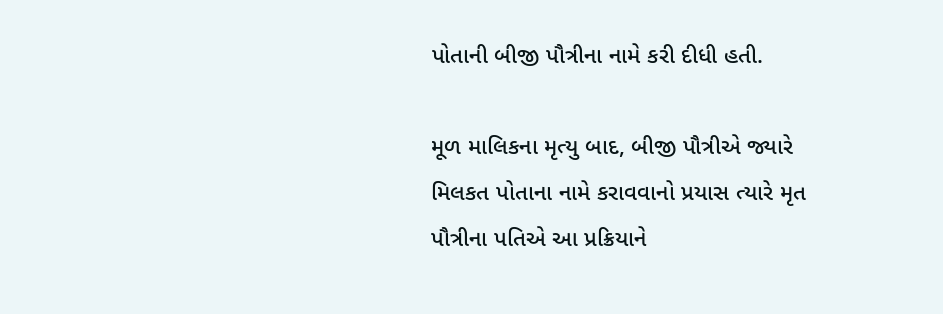પોતાની બીજી પૌત્રીના નામે કરી દીધી હતી.

મૂળ માલિકના મૃત્યુ બાદ, બીજી પૌત્રીએ જ્યારે મિલકત પોતાના નામે કરાવવાનો પ્રયાસ ત્યારે મૃત પૌત્રીના પતિએ આ પ્રક્રિયાને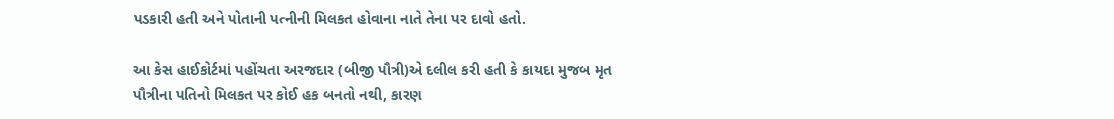પડકારી હતી અને પોતાની પત્નીની મિલકત હોવાના નાતે તેના પર દાવો હતો.

આ કેસ હાઈકોર્ટમાં પહોંચતા અરજદાર (બીજી પૌત્રી)એ દલીલ કરી હતી કે કાયદા મુજબ મૃત પૌત્રીના પતિનો મિલકત પર કોઈ હક બનતો નથી, કારણ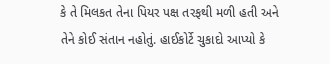કે તે મિલકત તેના પિયર પક્ષ તરફથી મળી હતી અને તેને કોઈ સંતાન નહોતું. હાઈકોર્ટે ચુકાદો આપ્યો કે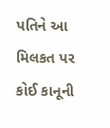પતિને આ મિલકત પર કોઈ કાનૂની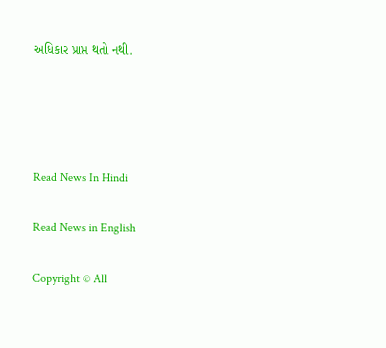અધિકાર પ્રાપ્ત થતો નથી.




Read News In Hindi

Read News in English

Copyright © All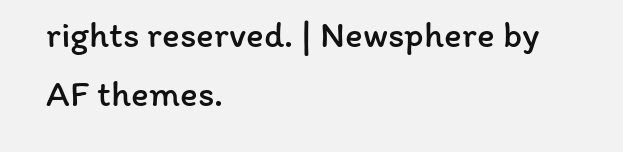rights reserved. | Newsphere by AF themes.